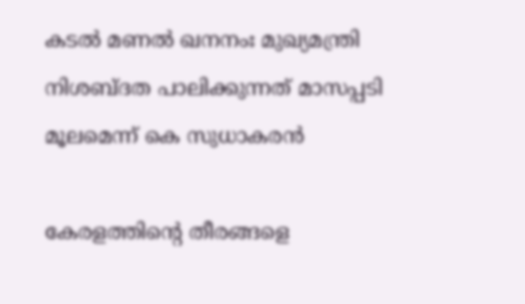കടല്‍ മണല്‍ ഖനനംഃ മുഖ്യമന്ത്രി നിശബ്ദത പാലിക്കുന്നത് മാസപ്പടി മൂലമെന്ന് കെ സുധാകരന്‍

കേരളത്തിന്റെ തീരങ്ങളെ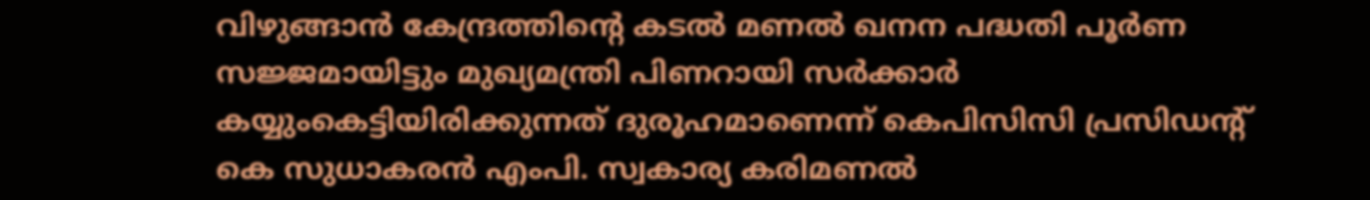വിഴുങ്ങാന്‍ കേന്ദ്രത്തിന്റെ കടല്‍ മണല്‍ ഖനന പദ്ധതി പൂര്‍ണ സജ്ജമായിട്ടും മുഖ്യമന്ത്രി പിണറായി സര്‍ക്കാര്‍ കയ്യുംകെട്ടിയിരിക്കുന്നത് ദുരൂഹമാണെന്ന് കെപിസിസി പ്രസിഡന്റ് കെ സുധാകരന്‍ എംപി. സ്വകാര്യ കരിമണല്‍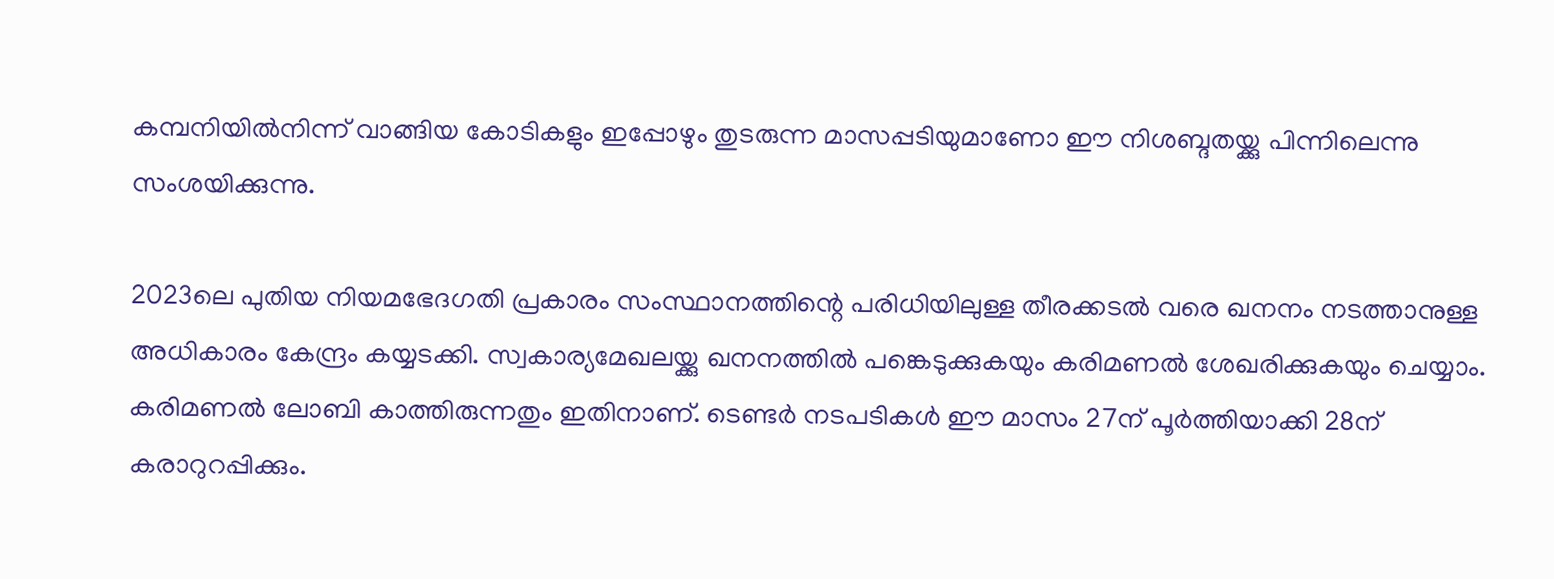കമ്പനിയില്‍നിന്ന് വാങ്ങിയ കോടികളും ഇപ്പോഴും തുടരുന്ന മാസപ്പടിയുമാണോ ഈ നിശബ്ദതയ്ക്കു പിന്നിലെന്നു സംശയിക്കുന്നു.

2023ലെ പുതിയ നിയമഭേദഗതി പ്രകാരം സംസ്ഥാനത്തിന്റെ പരിധിയിലുള്ള തീരക്കടല്‍ വരെ ഖനനം നടത്താനുള്ള അധികാരം കേന്ദ്രം കയ്യടക്കി. സ്വകാര്യമേഖലയ്ക്കു ഖനനത്തില്‍ പങ്കെടുക്കുകയും കരിമണല്‍ ശേഖരിക്കുകയും ചെയ്യാം. കരിമണല്‍ ലോബി കാത്തിരുന്നതും ഇതിനാണ്. ടെണ്ടര്‍ നടപടികള്‍ ഈ മാസം 27ന് പൂര്‍ത്തിയാക്കി 28ന് കരാറുറപ്പിക്കും.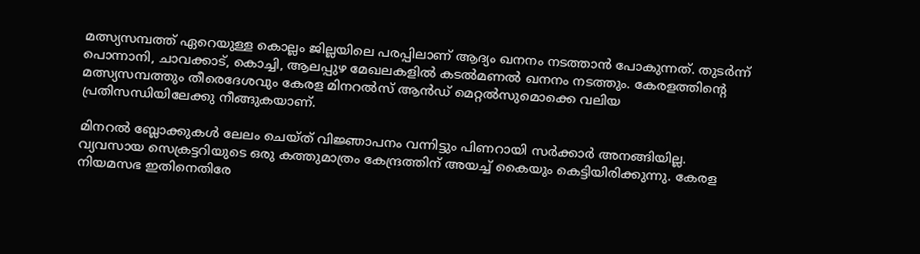മത്സ്യസമ്പത്ത് ഏറെയുള്ള കൊല്ലം ജില്ലയിലെ പരപ്പിലാണ് ആദ്യം ഖനനം നടത്താന്‍ പോകുന്നത്. തുടര്‍ന്ന് പൊന്നാനി, ചാവക്കാട്, കൊച്ചി, ആലപ്പുഴ മേഖലകളില്‍ കടല്‍മണല്‍ ഖനനം നടത്തും. കേരളത്തിന്റെ മത്സ്യസമ്പത്തും തീരെദേശവും കേരള മിനറല്‍സ് ആന്‍ഡ് മെറ്റല്‍സുമൊക്കെ വലിയ പ്രതിസന്ധിയിലേക്കു നീങ്ങുകയാണ്.

മിനറല്‍ ബ്ലോക്കുകള്‍ ലേലം ചെയ്ത് വിജ്ഞാപനം വന്നിട്ടും പിണറായി സര്‍ക്കാര്‍ അനങ്ങിയില്ല. വ്യവസായ സെക്രട്ടറിയുടെ ഒരു കത്തുമാത്രം കേന്ദ്രത്തിന് അയച്ച് കൈയും കെട്ടിയിരിക്കുന്നു. കേരള നിയമസഭ ഇതിനെതിരേ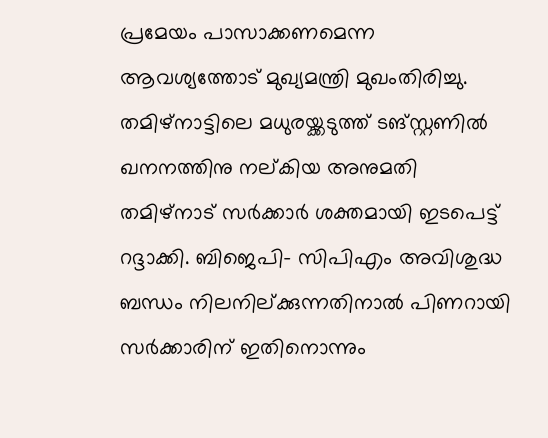പ്രമേയം പാസാക്കണമെന്ന ആവശ്യത്തോട് മുഖ്യമന്ത്രി മുഖംതിരിച്ചു. തമിഴ്‌നാട്ടിലെ മധുരയ്ക്കടുത്ത് ടങ്‌സ്റ്റണില്‍ ഖനനത്തിനു നല്കിയ അനുമതി തമിഴ്‌നാട് സര്‍ക്കാര്‍ ശക്തമായി ഇടപെട്ട് റദ്ദാക്കി. ബിജെപി- സിപിഎം അവിശുദ്ധ ബന്ധം നിലനില്ക്കുന്നതിനാല്‍ പിണറായി സര്‍ക്കാരിന് ഇതിനൊന്നും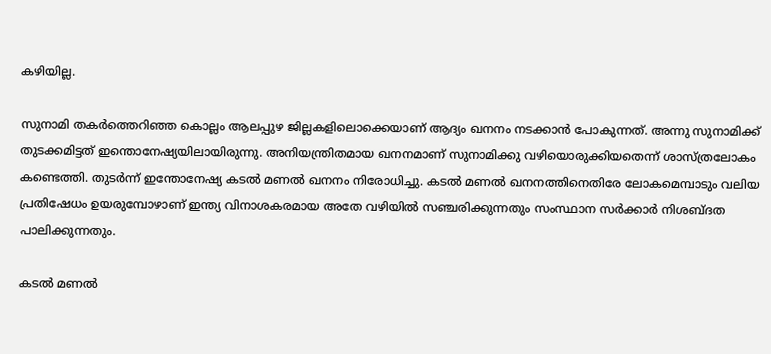കഴിയില്ല.

സുനാമി തകര്‍ത്തെറിഞ്ഞ കൊല്ലം ആലപ്പുഴ ജില്ലകളിലൊക്കെയാണ് ആദ്യം ഖനനം നടക്കാന്‍ പോകുന്നത്. അന്നു സുനാമിക്ക് തുടക്കമിട്ടത് ഇന്തൊനേഷ്യയിലായിരുന്നു. അനിയന്ത്രിതമായ ഖനനമാണ് സുനാമിക്കു വഴിയൊരുക്കിയതെന്ന് ശാസ്ത്രലോകം കണ്ടെത്തി. തുടര്‍ന്ന് ഇന്തോനേഷ്യ കടല്‍ മണല്‍ ഖനനം നിരോധിച്ചു. കടല്‍ മണല്‍ ഖനനത്തിനെതിരേ ലോകമെമ്പാടും വലിയ പ്രതിഷേധം ഉയരുമ്പോഴാണ് ഇന്ത്യ വിനാശകരമായ അതേ വഴിയില്‍ സഞ്ചരിക്കുന്നതും സംസ്ഥാന സര്‍ക്കാര്‍ നിശബ്ദത പാലിക്കുന്നതും.

കടല്‍ മണല്‍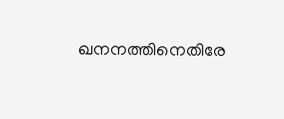ഖനനത്തിനെതിരേ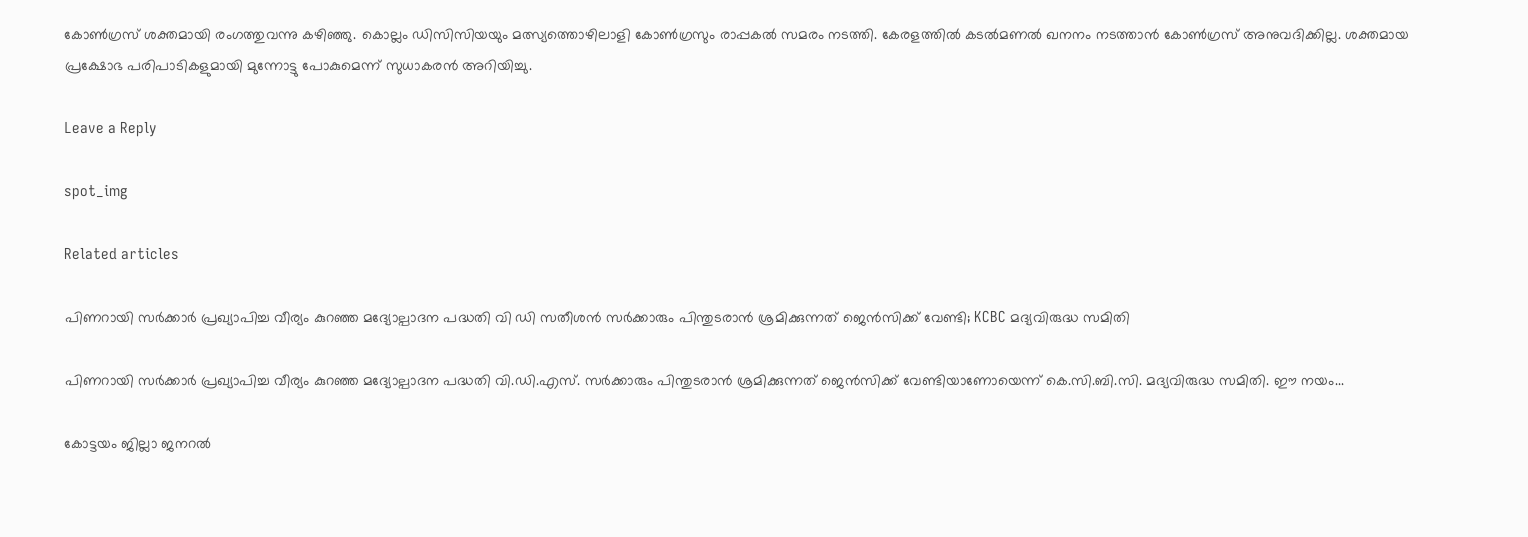കോണ്‍ഗ്രസ് ശക്തമായി രംഗത്തുവന്നു കഴിഞ്ഞു. കൊല്ലം ഡിസിസിയയും മത്സ്യത്തൊഴിലാളി കോണ്‍ഗ്രസും രാപ്പകല്‍ സമരം നടത്തി. കേരളത്തില്‍ കടല്‍മണല്‍ ഖനനം നടത്താന്‍ കോണ്‍ഗ്രസ് അനുവദിക്കില്ല. ശക്തമായ പ്രക്ഷോഭ പരിപാടികളുമായി മുന്നോട്ടു പോകുമെന്ന് സുധാകരന്‍ അറിയിച്ചു.

Leave a Reply

spot_img

Related articles

പിണറായി സര്‍ക്കാര്‍ പ്രഖ്യാപിച്ച വീര്യം കുറഞ്ഞ മദ്യോല്പാദന പദ്ധതി വി ഡി സതീശൻ സര്‍ക്കാരും പിന്തുടരാന്‍ ശ്രമിക്കുന്നത് ജെന്‍സിക്ക് വേണ്ടി; KCBC മദ്യവിരുദ്ധ സമിതി

പിണറായി സര്‍ക്കാര്‍ പ്രഖ്യാപിച്ച വീര്യം കുറഞ്ഞ മദ്യോല്പാദന പദ്ധതി വി.ഡി.എസ്. സര്‍ക്കാരും പിന്തുടരാന്‍ ശ്രമിക്കുന്നത് ജെന്‍സിക്ക് വേണ്ടിയാണോയെന്ന് കെ.സി.ബി.സി. മദ്യവിരുദ്ധ സമിതി. ഈ നയം...

കോട്ടയം ജില്ലാ ജനറൽ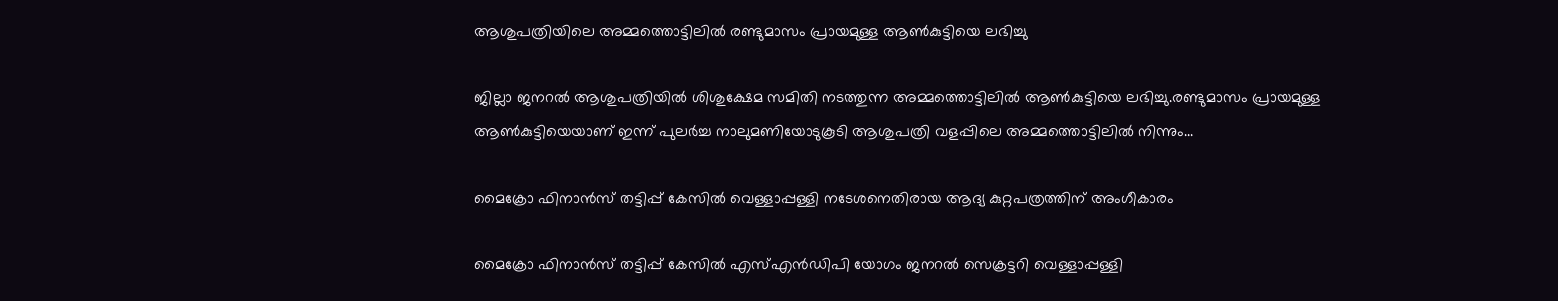ആശുപത്രിയിലെ അമ്മത്തൊട്ടിലിൽ രണ്ടുമാസം പ്രായമുള്ള ആൺകുട്ടിയെ ലഭിച്ചു

ജില്ലാ ജനറൽ ആശുപത്രിയിൽ ശിശുക്ഷേമ സമിതി നടത്തുന്ന അമ്മത്തൊട്ടിലിൽ ആൺകുട്ടിയെ ലഭിച്ചു.രണ്ടുമാസം പ്രായമുള്ള ആൺകുട്ടിയെയാണ് ഇന്ന് പുലർച്ച നാലുമണിയോടുകൂടി ആശുപത്രി വളപ്പിലെ അമ്മത്തൊട്ടിലിൽ നിന്നും...

മൈക്രോ ഫിനാൻസ് തട്ടിപ്പ് കേസിൽ വെള്ളാപ്പള്ളി നടേശനെതിരായ ആദ്യ കുറ്റപത്രത്തിന് അംഗീകാരം

മൈക്രോ ഫിനാൻസ് തട്ടിപ്പ് കേസിൽ എസ്എൻഡിപി യോഗം ജനറൽ സെക്രട്ടറി വെള്ളാപ്പള്ളി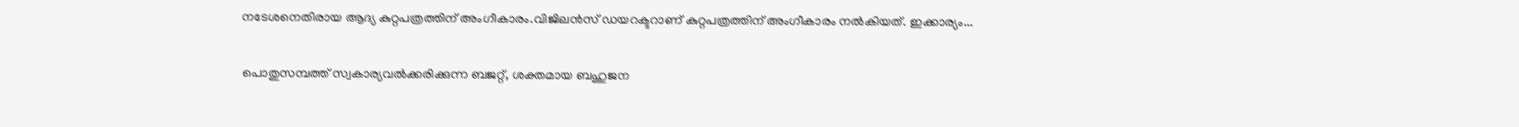നടേശനെതിരായ ആദ്യ കുറ്റപത്രത്തിന് അംഗീകാരം.വിജിലൻസ് ഡയറക്ടറാണ് കുറ്റപത്രത്തിന് അംഗീകാരം നൽകിയത്. ഇക്കാര്യം...

പൊതുസമ്പത്ത് സ്വകാര്യവല്‍ക്കരിക്കുന്ന ബജറ്റ്, ശക്തമായ ബഹുജന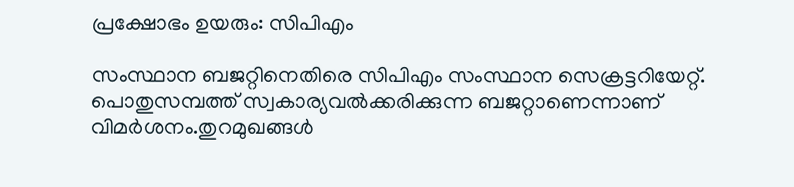പ്രക്ഷോഭം ഉയരും: സിപിഎം

സംസ്ഥാന ബജറ്റിനെതിരെ സിപിഎം സംസ്ഥാന സെക്രട്ടറിയേറ്റ്. പൊതുസമ്പത്ത് സ്വകാര്യവല്‍ക്കരിക്കുന്ന ബജറ്റാണെന്നാണ് വിമര്‍ശനം.തുറമുഖങ്ങള്‍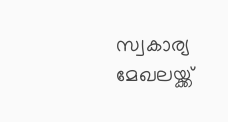സ്വകാര്യ മേഖലയ്ക്ക്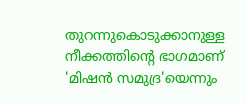തുറന്നുകൊടുക്കാനുള്ള നീക്കത്തിന്റെ ഭാഗമാണ് 'മിഷന്‍ സമുദ്ര'യെന്നും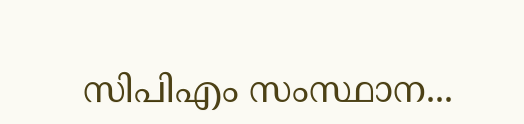സിപിഎം സംസ്ഥാന...